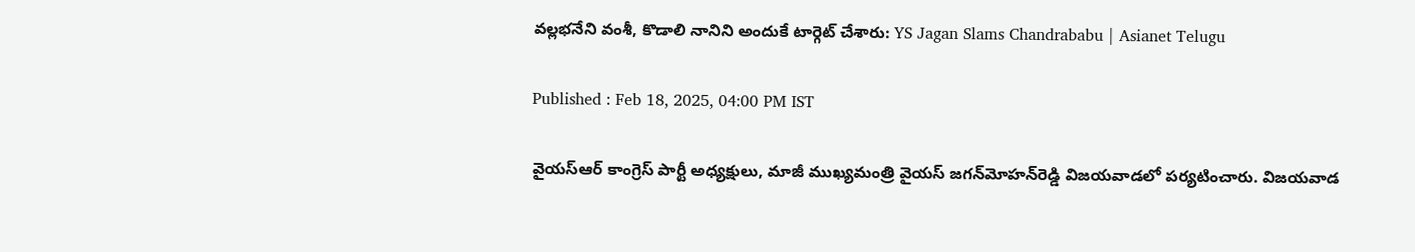వల్లభనేని వంశీ, కొడాలి నానిని అందుకే టార్గెట్‌ చేశారు: YS Jagan Slams Chandrababu | Asianet Telugu

Published : Feb 18, 2025, 04:00 PM IST

వైయ‌స్ఆర్‌ కాంగ్రెస్ పార్టీ అధ్యక్షులు, మాజీ ముఖ్యమంత్రి వైయ‌స్ జగన్‌మోహన్‌రెడ్డి విజయవాడలో పర్యటించారు. విజయవాడ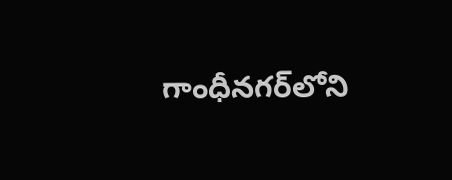గాంధీనగర్‌లోని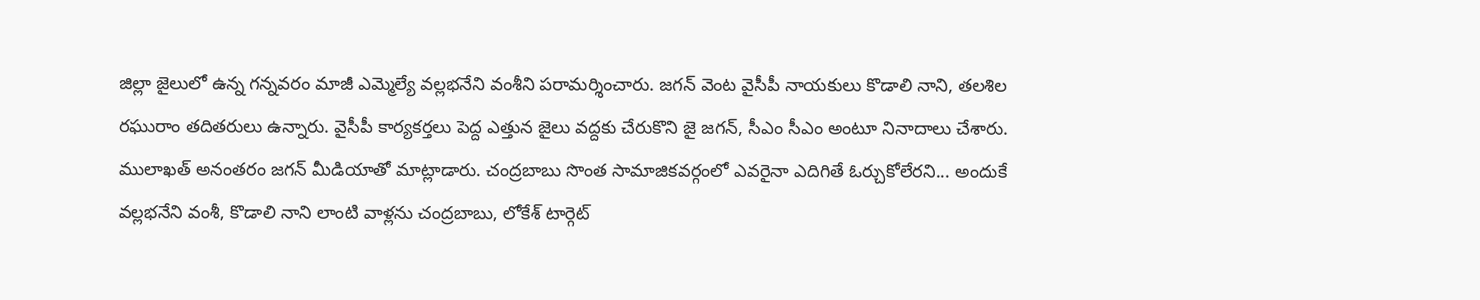జిల్లా జైలులో ఉన్న గన్నవరం మాజీ ఎమ్మెల్యే వల్లభనేని వంశీని పరామర్శించారు. జగన్ వెంట వైసీపీ నాయకులు కొడాలి నాని, తలశిల రఘురాం తదితరులు ఉన్నారు. వైసీపీ కార్యకర్తలు పెద్ద ఎత్తున జైలు వద్దకు చేరుకొని జై జగన్, సీఎం సీఎం అంటూ నినాదాలు చేశారు. ములాఖత్ అనంతరం జగన్ మీడియాతో మాట్లాడారు. చంద్రబాబు సొంత సామాజికవర్గంలో ఎవరైనా ఎదిగితే ఓర్చుకోలేరని... అందుకే వల్లభనేని వంశీ, కొడాలి నాని లాంటి వాళ్లను చంద్రబాబు, లోకేశ్ టార్గెట్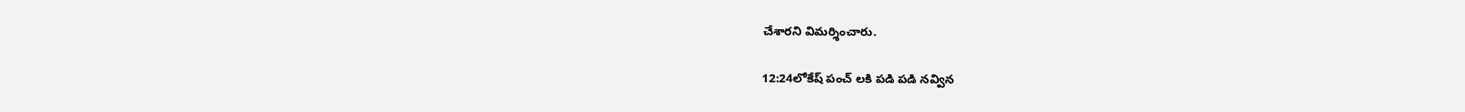చేశారని విమర్శించారు.

12:24లోకేష్ పంచ్ లకి పడి పడి నవ్విన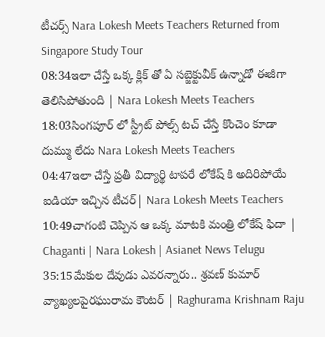టీచర్స్ Nara Lokesh Meets Teachers Returned from Singapore Study Tour
08:34ఇలా చేస్తే ఒక్క క్లిక్ తో ఏ సబ్జెక్టువీక్ ఉన్నాడో ఈజీగా తెలిసిపోతుంది | Nara Lokesh Meets Teachers
18:03సింగపూర్ లో స్ట్రీట్ పోల్స్ టచ్ చేస్తే కొంచెం కూడా దుమ్ము లేదు Nara Lokesh Meets Teachers
04:47ఇలా చేస్తే ప్రతీ విద్యార్థి టాపరే లోకేష్ కి అదిరిపోయే ఐడియా ఇచ్చిన టీచర్| Nara Lokesh Meets Teachers
10:49చాగంటి చెప్పిన ఆ ఒక్క మాటకి మంత్రి లోకేష్ ఫిదా | Chaganti | Nara Lokesh | Asianet News Telugu
35:15మేకుల దేవుడు ఎవరన్నారు.. శ్రవణ్ కుమార్ వ్యాఖ్యలపైరఘురామ కౌంటర్ | Raghurama Krishnam Raju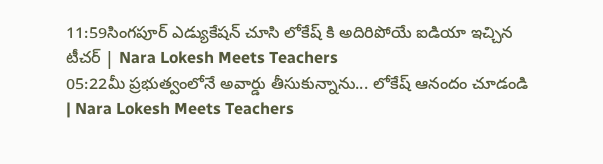11:59సింగపూర్ ఎడ్యుకేషన్ చూసి లోకేష్ కి అదిరిపోయే ఐడియా ఇచ్చిన టీచర్ | Nara Lokesh Meets Teachers
05:22మీ ప్రభుత్వంలోనే అవార్డు తీసుకున్నాను... లోకేష్ ఆనందం చూడండి | Nara Lokesh Meets Teachers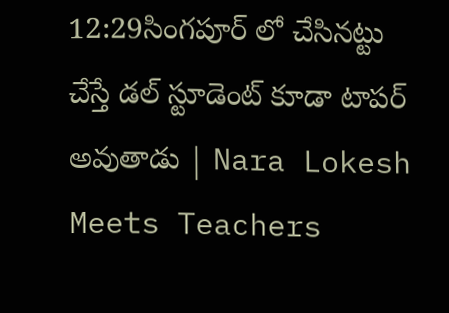12:29సింగపూర్ లో చేసినట్టు చేస్తే డల్ స్టూడెంట్ కూడా టాపర్ అవుతాడు | Nara Lokesh Meets Teachers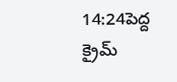14:24పెద్ద క్రైమ్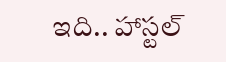ఇది.. హాస్టల్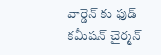వార్డెన్ కు ఫుడ్ కమీషన్ చైర్మన్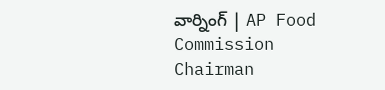వార్నింగ్ | AP Food Commission Chairman